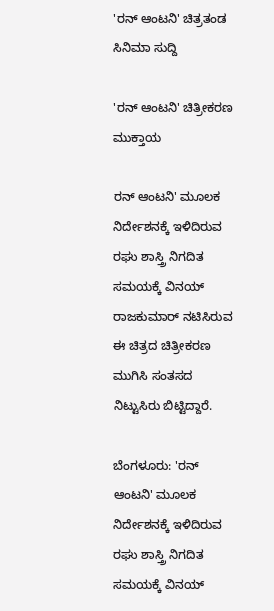'ರನ್ ಆಂಟನಿ' ಚಿತ್ರತಂಡ
ಸಿನಿಮಾ ಸುದ್ದಿ

'ರನ್ ಆಂಟನಿ' ಚಿತ್ರೀಕರಣ ಮುಕ್ತಾಯ

ರನ್ ಆಂಟನಿ' ಮೂಲಕ ನಿರ್ದೇಶನಕ್ಕೆ ಇಳಿದಿರುವ ರಘು ಶಾಸ್ತ್ರಿ ನಿಗದಿತ ಸಮಯಕ್ಕೆ ವಿನಯ್ ರಾಜಕುಮಾರ್ ನಟಿಸಿರುವ ಈ ಚಿತ್ರದ ಚಿತ್ರೀಕರಣ ಮುಗಿಸಿ ಸಂತಸದ ನಿಟ್ಟುಸಿರು ಬಿಟ್ಟಿದ್ದಾರೆ.

ಬೆಂಗಳೂರು: 'ರನ್ ಆಂಟನಿ' ಮೂಲಕ ನಿರ್ದೇಶನಕ್ಕೆ ಇಳಿದಿರುವ ರಘು ಶಾಸ್ತ್ರಿ ನಿಗದಿತ ಸಮಯಕ್ಕೆ ವಿನಯ್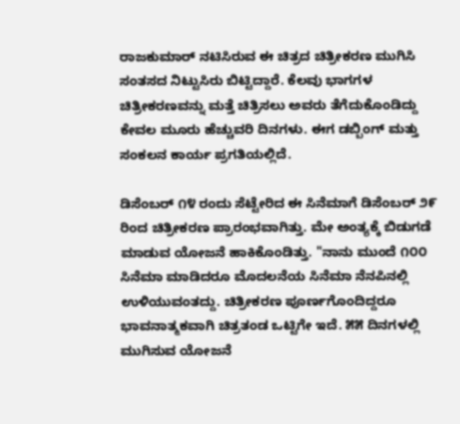ರಾಜಕುಮಾರ್ ನಟಿಸಿರುವ ಈ ಚಿತ್ರದ ಚಿತ್ರೀಕರಣ ಮುಗಿಸಿ ಸಂತಸದ ನಿಟ್ಟುಸಿರು ಬಿಟ್ಟಿದ್ದಾರೆ. ಕೆಲವು ಭಾಗಗಳ ಚಿತ್ರೀಕರಣವನ್ನು ಮತ್ತೆ ಚಿತ್ರಿಸಲು ಅವರು ತೆಗೆದುಕೊಂಡಿದ್ದು ಕೇವಲ ಮೂರು ಹೆಚ್ಚುವರಿ ದಿನಗಳು. ಈಗ ಡಬ್ಬಿಂಗ್ ಮತ್ತು ಸಂಕಲನ ಕಾರ್ಯ ಪ್ರಗತಿಯಲ್ಲಿದೆ.

ಡಿಸೆಂಬರ್ ೧೪ ರಂದು ಸೆಟ್ಟೇರಿದ ಈ ಸಿನೆಮಾಗೆ ಡಿಸೆಂಬರ್ ೨೯ ರಿಂದ ಚಿತ್ರೀಕರಣ ಪ್ರಾರಂಭವಾಗಿತ್ತು. ಮೇ ಅಂತ್ಯಕ್ಕೆ ಬಿಡುಗಡೆ ಮಾಡುವ ಯೋಜನೆ ಹಾಕಿಕೊಂಡಿತ್ತು. "ನಾನು ಮುಂದೆ ೧೦೦ ಸಿನೆಮಾ ಮಾಡಿದರೂ ಮೊದಲನೆಯ ಸಿನೆಮಾ ನೆನಪಿನಲ್ಲಿ ಉಳಿಯುವಂತದ್ದು. ಚಿತ್ರೀಕರಣ ಪೂರ್ಣಗೊಂದಿದ್ದರೂ ಭಾವನಾತ್ಮಕವಾಗಿ ಚಿತ್ರತಂಡ ಒಟ್ಟಿಗೇ ಇದೆ. ೫೫ ದಿನಗಳಲ್ಲಿ ಮುಗಿಸುವ ಯೋಜನೆ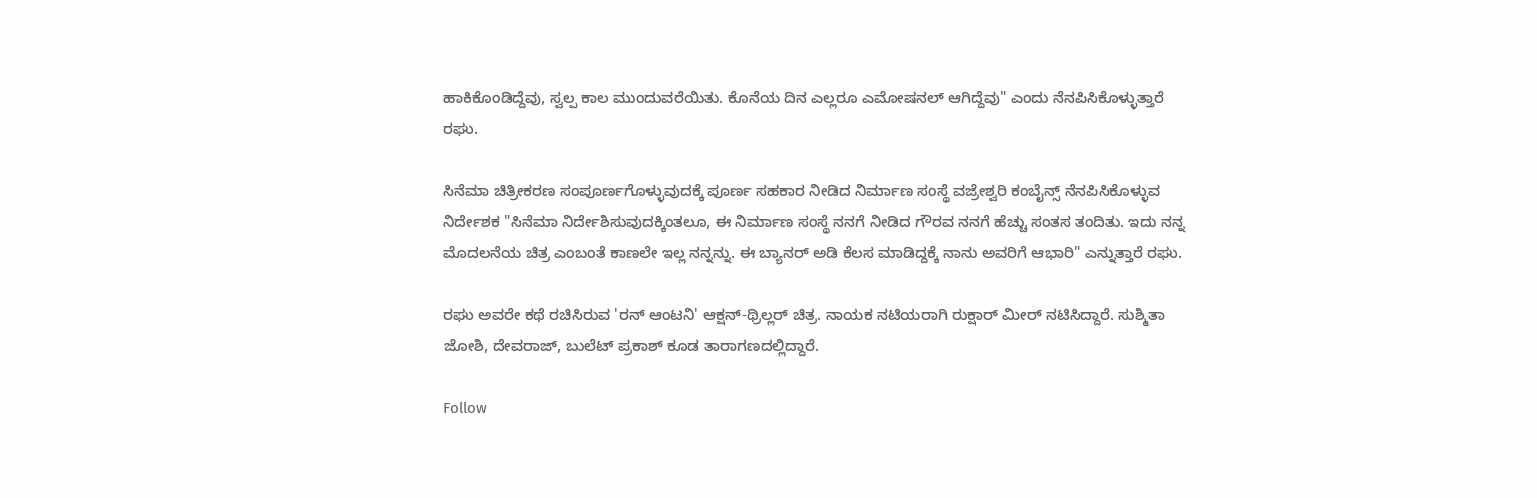ಹಾಕಿಕೊಂಡಿದ್ದೆವು, ಸ್ವಲ್ಪ ಕಾಲ ಮುಂದುವರೆಯಿತು. ಕೊನೆಯ ದಿನ ಎಲ್ಲರೂ ಎಮೋಷನಲ್ ಆಗಿದ್ದೆವು" ಎಂದು ನೆನಪಿಸಿಕೊಳ್ಳುತ್ತಾರೆ ರಘು.

ಸಿನೆಮಾ ಚಿತ್ರೀಕರಣ ಸಂಪೂರ್ಣಗೊಳ್ಳುವುದಕ್ಕೆ ಪೂರ್ಣ ಸಹಕಾರ ನೀಡಿದ ನಿರ್ಮಾಣ ಸಂಸ್ಥೆ ವಜ್ರೇಶ್ವರಿ ಕಂಬೈನ್ಸ್ ನೆನಪಿಸಿಕೊಳ್ಳುವ ನಿರ್ದೇಶಕ "ಸಿನೆಮಾ ನಿರ್ದೇಶಿಸುವುದಕ್ಕಿಂತಲೂ, ಈ ನಿರ್ಮಾಣ ಸಂಸ್ಥೆ ನನಗೆ ನೀಡಿದ ಗೌರವ ನನಗೆ ಹೆಚ್ಚು ಸಂತಸ ತಂದಿತು. ಇದು ನನ್ನ ಮೊದಲನೆಯ ಚಿತ್ರ ಎಂಬಂತೆ ಕಾಣಲೇ ಇಲ್ಲ ನನ್ನನ್ನು. ಈ ಬ್ಯಾನರ್ ಅಡಿ ಕೆಲಸ ಮಾಡಿದ್ದಕ್ಕೆ ನಾನು ಅವರಿಗೆ ಆಭಾರಿ" ಎನ್ನುತ್ತಾರೆ ರಘು.

ರಘು ಅವರೇ ಕಥೆ ರಚಿಸಿರುವ 'ರನ್ ಆಂಟನಿ' ಆಕ್ಷನ್-ಥ್ರಿಲ್ಲರ್ ಚಿತ್ರ. ನಾಯಕ ನಟಿಯರಾಗಿ ರುಕ್ಷಾರ್ ಮೀರ್ ನಟಿಸಿದ್ದಾರೆ. ಸುಶ್ಮಿತಾ ಜೋಶಿ, ದೇವರಾಜ್, ಬುಲೆಟ್ ಪ್ರಕಾಶ್ ಕೂಡ ತಾರಾಗಣದಲ್ಲಿದ್ದಾರೆ.

Follow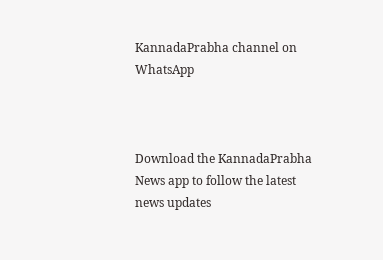KannadaPrabha channel on WhatsApp



Download the KannadaPrabha News app to follow the latest news updates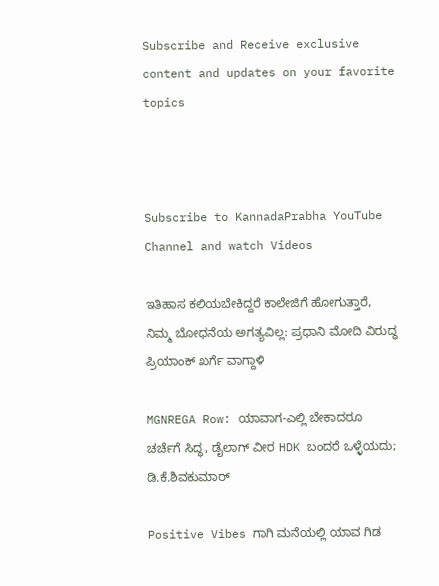Subscribe and Receive exclusive content and updates on your favorite topics



Subscribe to KannadaPrabha YouTube Channel and watch Videos

ಇತಿಹಾಸ ಕಲಿಯಬೇಕಿದ್ದರೆ ಕಾಲೇಜಿಗೆ ಹೋಗುತ್ತಾರೆ, ನಿಮ್ಮ ಬೋಧನೆಯ ಅಗತ್ಯವಿಲ್ಲ: ಪ್ರಧಾನಿ ಮೋದಿ ವಿರುದ್ಧ ಪ್ರಿಯಾಂಕ್ ಖರ್ಗೆ ವಾಗ್ದಾಳಿ

MGNREGA Row: ಯಾವಾಗ-ಎಲ್ಲಿ ಬೇಕಾದರೂ ಚರ್ಚೆಗೆ ಸಿದ್ಧ, ಡೈಲಾಗ್‌ ವೀರ HDK ಬಂದರೆ ಒಳ್ಳೆಯದು; ಡಿ.ಕೆ.ಶಿವಕುಮಾರ್

Positive Vibes ಗಾಗಿ ಮನೆಯಲ್ಲಿ ಯಾವ ಗಿಡ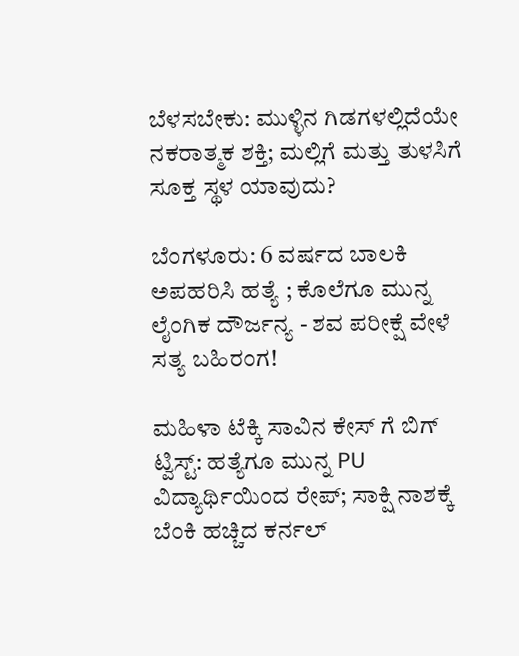ಬೆಳಸಬೇಕು: ಮುಳ್ಳಿನ ಗಿಡಗಳಲ್ಲಿದೆಯೇ ನಕರಾತ್ಮಕ ಶಕ್ತಿ; ಮಲ್ಲಿಗೆ ಮತ್ತು ತುಳಸಿಗೆ ಸೂಕ್ತ ಸ್ಥಳ ಯಾವುದು?

ಬೆಂಗಳೂರು: 6 ವರ್ಷದ ಬಾಲಕಿ ಅಪಹರಿಸಿ ಹತ್ಯೆ ; ಕೊಲೆಗೂ ಮುನ್ನ ಲೈಂಗಿಕ ದೌರ್ಜನ್ಯ - ಶವ ಪರೀಕ್ಷೆ ವೇಳೆ ಸತ್ಯ ಬಹಿರಂಗ!

ಮಹಿಳಾ ಟೆಕ್ಕಿ ಸಾವಿನ ಕೇಸ್ ಗೆ ಬಿಗ್ ಟ್ವಿಸ್ಟ್: ಹತ್ಯೆಗೂ ಮುನ್ನ PU ವಿದ್ಯಾರ್ಥಿಯಿಂದ ರೇಪ್; ಸಾಕ್ಷಿ ನಾಶಕ್ಕೆ ಬೆಂಕಿ ಹಚ್ಚಿದ ಕರ್ನಲ್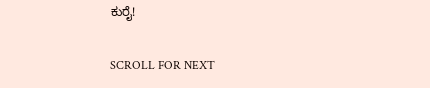ಕುರೈ!

SCROLL FOR NEXT